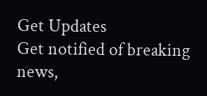Get Updates
Get notified of breaking news,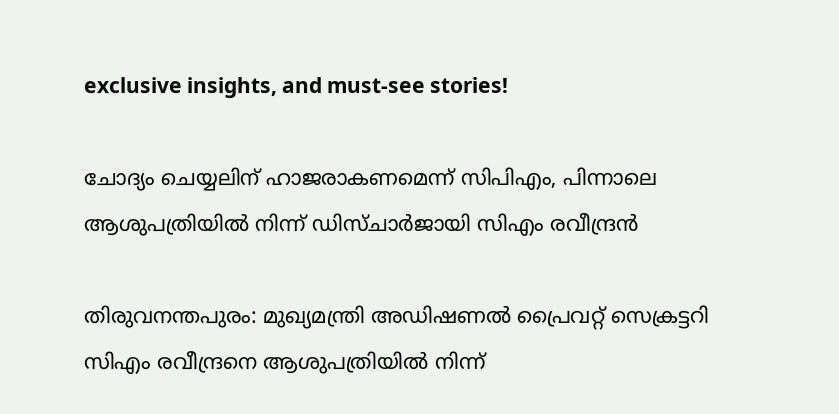exclusive insights, and must-see stories!

ചോദ്യം ചെയ്യലിന് ഹാജരാകണമെന്ന് സിപിഎം, പിന്നാലെ ആശുപത്രിയില്‍ നിന്ന് ഡിസ്ചാര്‍ജായി സിഎം രവീന്ദ്രന്‍

തിരുവനന്തപുരം: മുഖ്യമന്ത്രി അഡിഷണല്‍ പ്രൈവറ്റ് സെക്രട്ടറി സിഎം രവീന്ദ്രനെ ആശുപത്രിയില്‍ നിന്ന്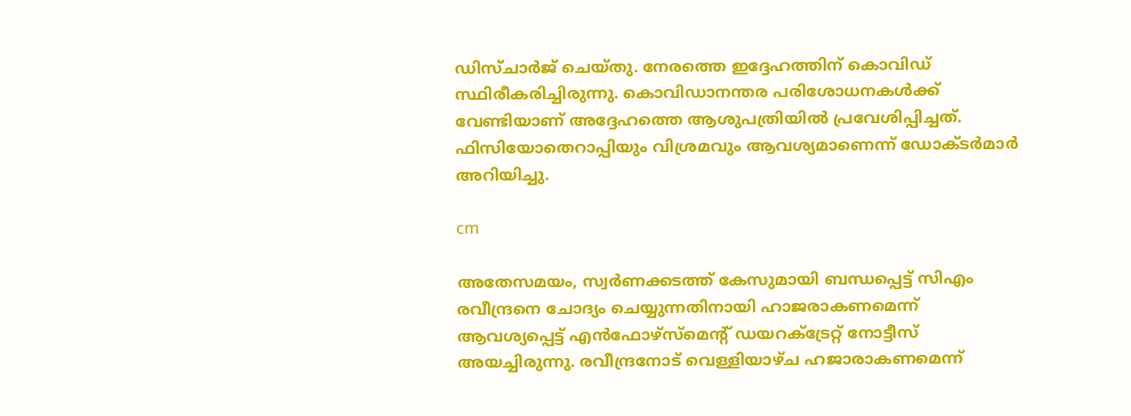ഡിസ്ചാര്‍ജ് ചെയ്തു. നേരത്തെ ഇദ്ദേഹത്തിന് കൊവിഡ് സ്ഥിരീകരിച്ചിരുന്നു. കൊവിഡാനന്തര പരിശോധനകള്‍ക്ക് വേണ്ടിയാണ് അദ്ദേഹത്തെ ആശുപത്രിയില്‍ പ്രവേശിപ്പിച്ചത്. ഫിസിയോതെറാപ്പിയും വിശ്രമവും ആവശ്യമാണെന്ന് ഡോക്ടര്‍മാര്‍ അറിയിച്ചു.

cm

അതേസമയം, സ്വര്‍ണക്കടത്ത് കേസുമായി ബന്ധപ്പെട്ട് സിഎം രവീന്ദ്രനെ ചോദ്യം ചെയ്യുന്നതിനായി ഹാജരാകണമെന്ന് ആവശ്യപ്പെട്ട് എന്‍ഫോഴ്സ്മെന്റ് ഡയറക്ട്രേറ്റ് നോട്ടീസ് അയച്ചിരുന്നു. രവീന്ദ്രനോട് വെള്ളിയാഴ്ച ഹജാരാകണമെന്ന്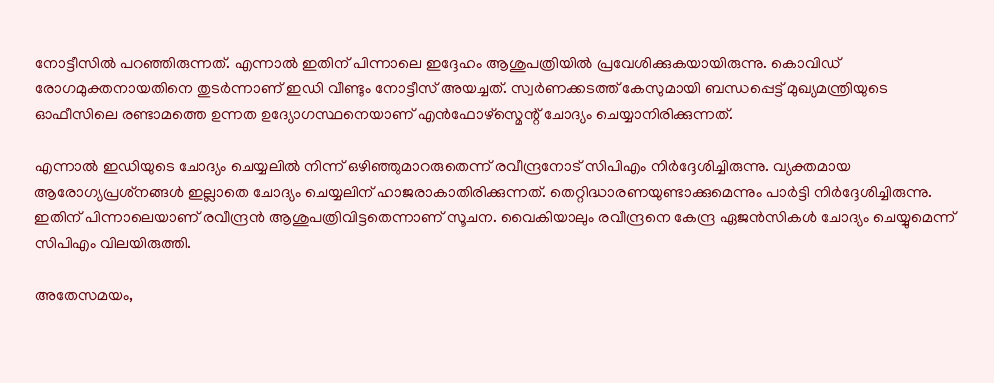നോട്ടീസില്‍ പറഞ്ഞിരുന്നത്. എന്നാല്‍ ഇതിന് പിന്നാലെ ഇദ്ദേഹം ആശുപത്രിയില്‍ പ്രവേശിക്കുകയായിരുന്നു. കൊവിഡ് രോഗമുക്തനായതിനെ തുടര്‍ന്നാണ് ഇഡി വീണ്ടും നോട്ടീസ് അയച്ചത്. സ്വര്‍ണക്കടത്ത് കേസുമായി ബന്ധപ്പെട്ട് മുഖ്യമന്ത്രിയുടെ ഓഫീസിലെ രണ്ടാമത്തെ ഉന്നത ഉദ്യോഗസ്ഥനെയാണ് എന്‍ഫോഴ്സ്മെന്റ് ചോദ്യം ചെയ്യാനിരിക്കുന്നത്.

എന്നാല്‍ ഇഡിയുടെ ചോദ്യം ചെയ്യലില്‍ നിന്ന് ഒഴിഞ്ഞുമാറരുതെന്ന് രവീന്ദ്രനോട് സിപിഎം നിര്‍ദ്ദേശിച്ചിരുന്നു. വ്യക്തമായ ആരോഗ്യപ്രശ്‌നങ്ങള്‍ ഇല്ലാതെ ചോദ്യം ചെയ്യലിന് ഹാജരാകാതിരിക്കുന്നത്. തെറ്റിദ്ധാരണയുണ്ടാക്കുമെന്നും പാര്‍ട്ടി നിര്‍ദ്ദേശിച്ചിരുന്നു. ഇതിന് പിന്നാലെയാണ് രവീന്ദ്രന്‍ ആശുപത്രിവിട്ടതെന്നാണ് സൂചന. വൈകിയാലും രവീന്ദ്രനെ കേന്ദ്ര ഏജന്‍സികള്‍ ചോദ്യം ചെയ്യുമെന്ന് സിപിഎം വിലയിരുത്തി.

അതേസമയം,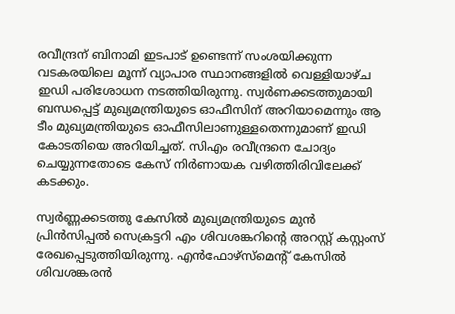രവീന്ദ്രന് ബിനാമി ഇടപാട് ഉണ്ടെന്ന് സംശയിക്കുന്ന വടകരയിലെ മൂന്ന് വ്യാപാര സ്ഥാനങ്ങളില്‍ വെള്ളിയാഴ്ച ഇഡി പരിശോധന നടത്തിയിരുന്നു. സ്വര്‍ണക്കടത്തുമായി ബന്ധപ്പെട്ട് മുഖ്യമന്ത്രിയുടെ ഓഫീസിന് അറിയാമെന്നും ആ ടീം മുഖ്യമന്ത്രിയുടെ ഓഫീസിലാണുള്ളതെന്നുമാണ് ഇഡി കോടതിയെ അറിയിച്ചത്. സിഎം രവീന്ദ്രനെ ചോദ്യം ചെയ്യുന്നതോടെ കേസ് നിര്‍ണായക വഴിത്തിരിവിലേക്ക് കടക്കും.

സ്വര്‍ണ്ണക്കടത്തു കേസില്‍ മുഖ്യമന്ത്രിയുടെ മുന്‍ പ്രിന്‍സിപ്പല്‍ സെക്രട്ടറി എം ശിവശങ്കറിന്റെ അറസ്റ്റ് കസ്റ്റംസ് രേഖപ്പെടുത്തിയിരുന്നു. എന്‍ഫോഴ്‌സ്‌മെന്റ് കേസില്‍ ശിവശങ്കരന്‍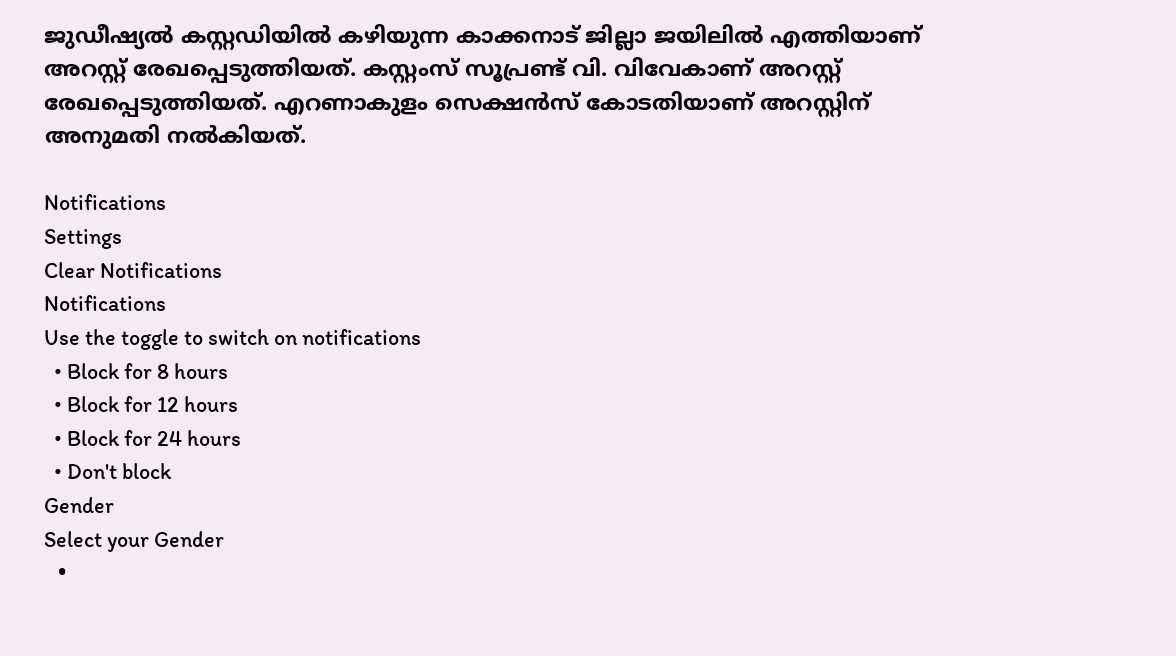ജുഡീഷ്യല്‍ കസ്റ്റഡിയില്‍ കഴിയുന്ന കാക്കനാട് ജില്ലാ ജയിലില്‍ എത്തിയാണ് അറസ്റ്റ് രേഖപ്പെടുത്തിയത്. കസ്റ്റംസ് സൂപ്രണ്ട് വി. വിവേകാണ് അറസ്റ്റ് രേഖപ്പെടുത്തിയത്. എറണാകുളം സെക്ഷന്‍സ് കോടതിയാണ് അറസ്റ്റിന് അനുമതി നല്‍കിയത്.

Notifications
Settings
Clear Notifications
Notifications
Use the toggle to switch on notifications
  • Block for 8 hours
  • Block for 12 hours
  • Block for 24 hours
  • Don't block
Gender
Select your Gender
  •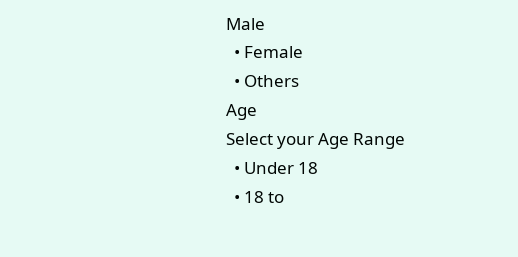Male
  • Female
  • Others
Age
Select your Age Range
  • Under 18
  • 18 to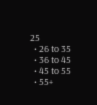25
  • 26 to 35
  • 36 to 45
  • 45 to 55
  • 55+